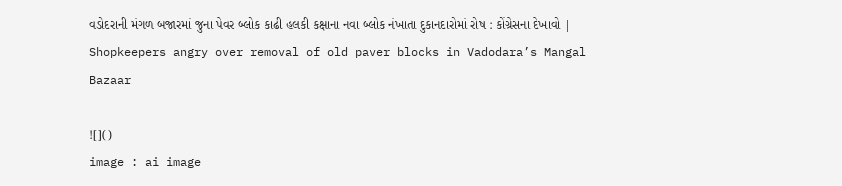વડોદરાની મંગળ બજારમાં જુના પેવર બ્લોક કાઢી હલકી કક્ષાના નવા બ્લોક નંખાતા દુકાનદારોમાં રોષ : કોંગ્રેસના દેખાવો | Shopkeepers angry over removal of old paver blocks in Vadodara’s Mangal Bazaar

![]()
image : ai image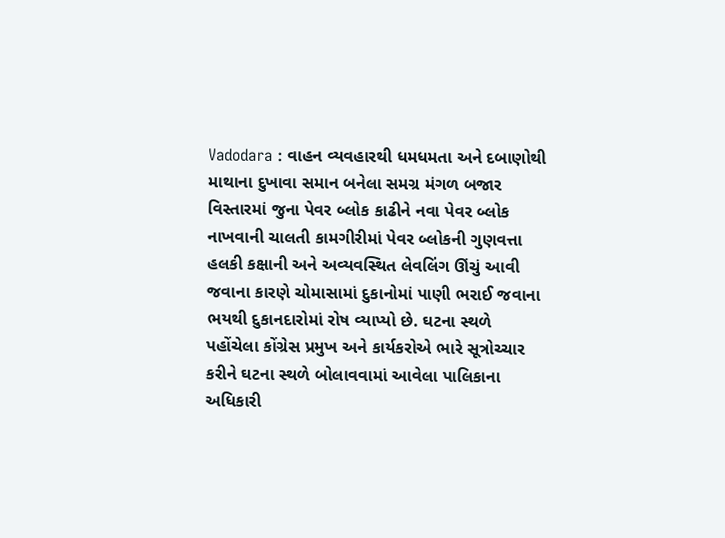Vadodara : વાહન વ્યવહારથી ધમધમતા અને દબાણોથી માથાના દુખાવા સમાન બનેલા સમગ્ર મંગળ બજાર વિસ્તારમાં જુના પેવર બ્લોક કાઢીને નવા પેવર બ્લોક નાખવાની ચાલતી કામગીરીમાં પેવર બ્લોકની ગુણવત્તા હલકી કક્ષાની અને અવ્યવસ્થિત લેવલિંગ ઊંચું આવી જવાના કારણે ચોમાસામાં દુકાનોમાં પાણી ભરાઈ જવાના ભયથી દુકાનદારોમાં રોષ વ્યાપ્યો છે. ઘટના સ્થળે પહોંચેલા કોંગ્રેસ પ્રમુખ અને કાર્યકરોએ ભારે સૂત્રોચ્ચાર કરીને ઘટના સ્થળે બોલાવવામાં આવેલા પાલિકાના અધિકારી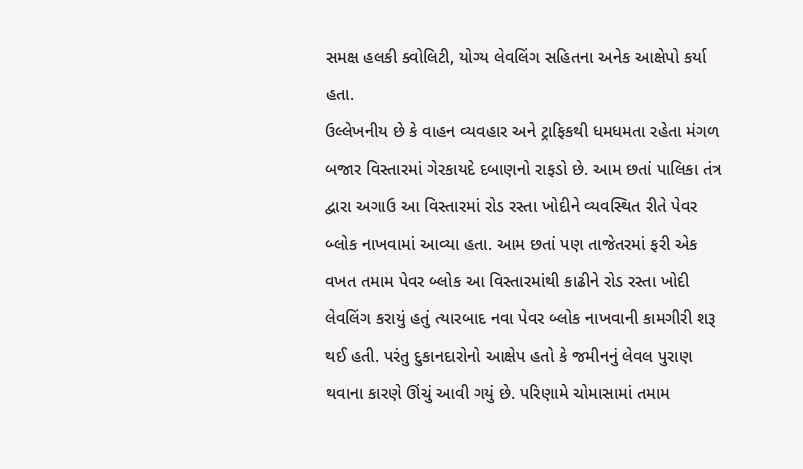સમક્ષ હલકી ક્વોલિટી, યોગ્ય લેવલિંગ સહિતના અનેક આક્ષેપો કર્યા હતા.
ઉલ્લેખનીય છે કે વાહન વ્યવહાર અને ટ્રાફિકથી ધમધમતા રહેતા મંગળ બજાર વિસ્તારમાં ગેરકાયદે દબાણનો રાફડો છે. આમ છતાં પાલિકા તંત્ર દ્વારા અગાઉ આ વિસ્તારમાં રોડ રસ્તા ખોદીને વ્યવસ્થિત રીતે પેવર બ્લોક નાખવામાં આવ્યા હતા. આમ છતાં પણ તાજેતરમાં ફરી એક વખત તમામ પેવર બ્લોક આ વિસ્તારમાંથી કાઢીને રોડ રસ્તા ખોદી લેવલિંગ કરાયું હતું ત્યારબાદ નવા પેવર બ્લોક નાખવાની કામગીરી શરૂ થઈ હતી. પરંતુ દુકાનદારોનો આક્ષેપ હતો કે જમીનનું લેવલ પુરાણ થવાના કારણે ઊંચું આવી ગયું છે. પરિણામે ચોમાસામાં તમામ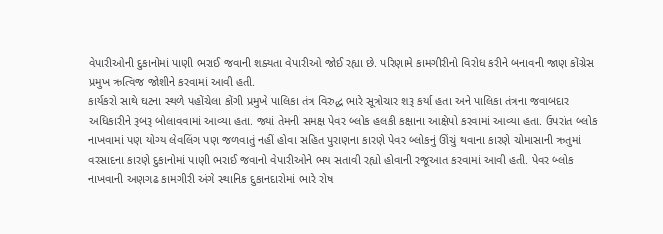વેપારીઓની દુકાનોમાં પાણી ભરાઈ જવાની શક્યતા વેપારીઓ જોઈ રહ્યા છે. પરિણામે કામગીરીનો વિરોધ કરીને બનાવની જાણ કોંગ્રેસ પ્રમુખ ઋત્વિજ જોશીને કરવામાં આવી હતી.
કાર્યકરો સાથે ઘટના સ્થળે પહોંચેલા કોંગી પ્રમુખે પાલિકા તંત્ર વિરુદ્ધ ભારે સૂત્રોચાર શરૂ કર્યા હતા અને પાલિકા તંત્રના જવાબદાર અધિકારીને રૂબરૂ બોલાવવામાં આવ્યા હતા. જ્યાં તેમની સમક્ષ પેવર બ્લોક હલકી કક્ષાના આક્ષેપો કરવામાં આવ્યા હતા. ઉપરાંત બ્લોક નાખવામાં પણ યોગ્ય લેવલિંગ પણ જળવાતું નહીં હોવા સહિત પુરાણના કારણે પેવર બ્લોકનું ઊંચું થવાના કારણે ચોમાસાની ઋતુમાં વરસાદના કારણે દુકાનોમાં પાણી ભરાઈ જવાનો વેપારીઓને ભય સતાવી રહ્યો હોવાની રજૂઆત કરવામાં આવી હતી. પેવર બ્લોક નાખવાની અણગઢ કામગીરી અંગે સ્થાનિક દુકાનદારોમાં ભારે રોષ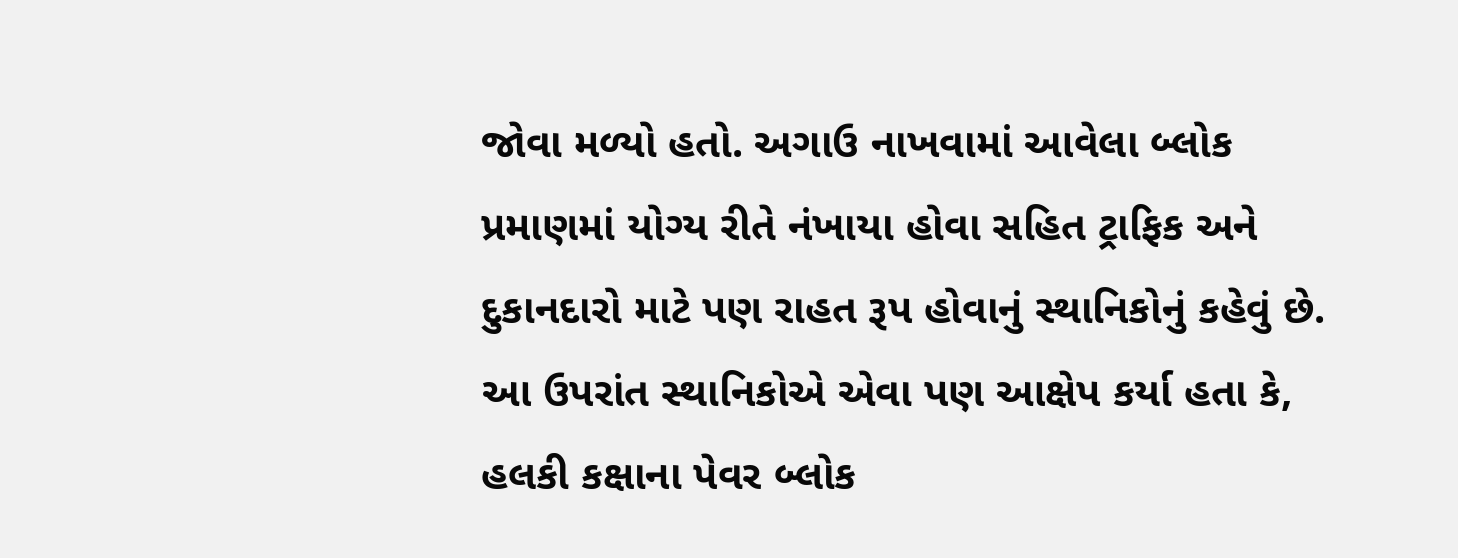જોવા મળ્યો હતો. અગાઉ નાખવામાં આવેલા બ્લોક પ્રમાણમાં યોગ્ય રીતે નંખાયા હોવા સહિત ટ્રાફિક અને દુકાનદારો માટે પણ રાહત રૂપ હોવાનું સ્થાનિકોનું કહેવું છે. આ ઉપરાંત સ્થાનિકોએ એવા પણ આક્ષેપ કર્યા હતા કે, હલકી કક્ષાના પેવર બ્લોક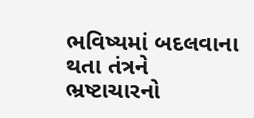ભવિષ્યમાં બદલવાના થતા તંત્રને ભ્રષ્ટાચારનો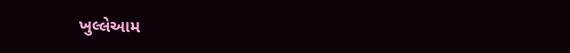ખુલ્લેઆમ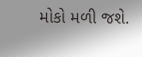મોકો મળી જશે.